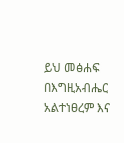ይህ መፅሐፍ በእግዚአብሔር አልተነፀረም እና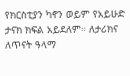የክርስቲያን ካኖን ወይም የአይሁድ ታናክ ክፍል አይደለም። ለታሪክና ለጥናት ዓላማ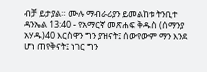ብቻ ይታያል። ሙሉ ማብራሪያን ይመልከቱ ትንቢተ ዳንኤል 13:40 - የአማርኛ መጽሐፍ ቅዱስ (ሰማንያ አሃዱ)40 እርስዋን ግን ያዝናት፤ ሰውየውም ማን እንደ ሆነ ጠየቅናት፤ ነገር ግን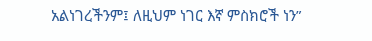አልነገረችንም፤ ለዚህም ነገር እኛ ምስክሮች ነን”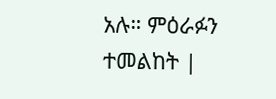አሉ። ምዕራፉን ተመልከት |